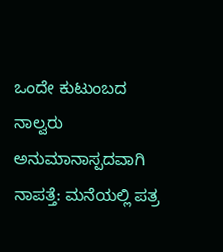ಒಂದೇ ಕುಟುಂಬದ ನಾಲ್ವರು ಅನುಮಾನಾಸ್ಪದವಾಗಿ ನಾಪತ್ತೆ: ಮನೆಯಲ್ಲಿ ಪತ್ರ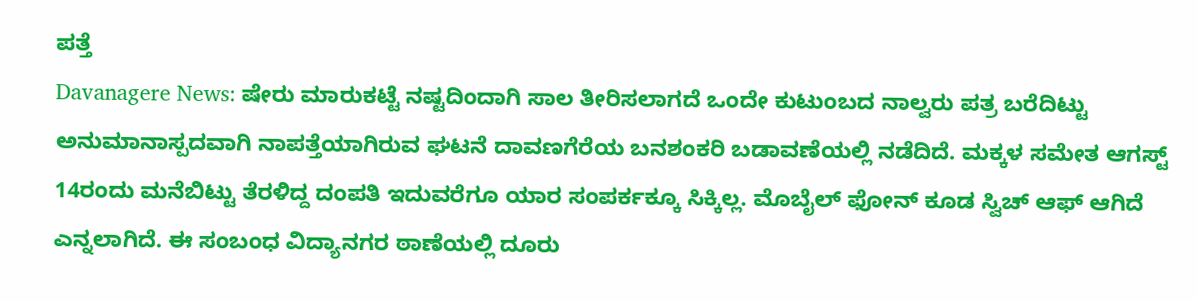ಪತ್ತೆ
Davanagere News: ಷೇರು ಮಾರುಕಟ್ಟೆ ನಷ್ಟದಿಂದಾಗಿ ಸಾಲ ತೀರಿಸಲಾಗದೆ ಒಂದೇ ಕುಟುಂಬದ ನಾಲ್ವರು ಪತ್ರ ಬರೆದಿಟ್ಟು ಅನುಮಾನಾಸ್ಪದವಾಗಿ ನಾಪತ್ತೆಯಾಗಿರುವ ಘಟನೆ ದಾವಣಗೆರೆಯ ಬನಶಂಕರಿ ಬಡಾವಣೆಯಲ್ಲಿ ನಡೆದಿದೆ. ಮಕ್ಕಳ ಸಮೇತ ಆಗಸ್ಟ್ 14ರಂದು ಮನೆಬಿಟ್ಟು ತೆರಳಿದ್ದ ದಂಪತಿ ಇದುವರೆಗೂ ಯಾರ ಸಂಪರ್ಕಕ್ಕೂ ಸಿಕ್ಕಿಲ್ಲ. ಮೊಬೈಲ್ ಫೋನ್ ಕೂಡ ಸ್ವಿಚ್ ಆಫ್ ಆಗಿದೆ ಎನ್ನಲಾಗಿದೆ. ಈ ಸಂಬಂಧ ವಿದ್ಯಾನಗರ ಠಾಣೆಯಲ್ಲಿ ದೂರು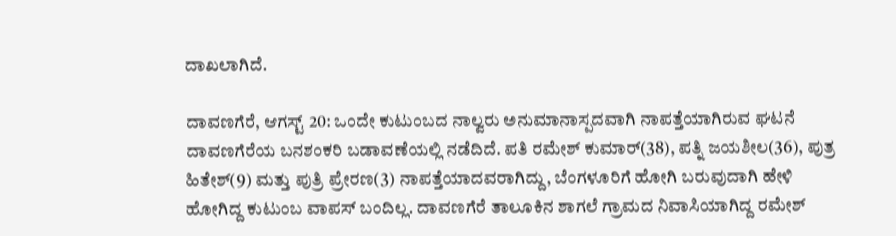ದಾಖಲಾಗಿದೆ.

ದಾವಣಗೆರೆ, ಆಗಸ್ಟ್ 20: ಒಂದೇ ಕುಟುಂಬದ ನಾಲ್ವರು ಅನುಮಾನಾಸ್ಪದವಾಗಿ ನಾಪತ್ತೆಯಾಗಿರುವ ಘಟನೆ ದಾವಣಗೆರೆಯ ಬನಶಂಕರಿ ಬಡಾವಣೆಯಲ್ಲಿ ನಡೆದಿದೆ. ಪತಿ ರಮೇಶ್ ಕುಮಾರ್(38), ಪತ್ನಿ ಜಯಶೀಲ(36), ಪುತ್ರ ಹಿತೇಶ್(9) ಮತ್ತು ಪುತ್ರಿ ಪ್ರೇರಣ(3) ನಾಪತ್ತೆಯಾದವರಾಗಿದ್ದು, ಬೆಂಗಳೂರಿಗೆ ಹೋಗಿ ಬರುವುದಾಗಿ ಹೇಳಿ ಹೋಗಿದ್ದ ಕುಟುಂಬ ವಾಪಸ್ ಬಂದಿಲ್ಲ. ದಾವಣಗೆರೆ ತಾಲೂಕಿನ ಶಾಗಲೆ ಗ್ರಾಮದ ನಿವಾಸಿಯಾಗಿದ್ದ ರಮೇಶ್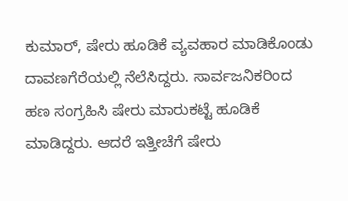ಕುಮಾರ್, ಷೇರು ಹೂಡಿಕೆ ವ್ಯವಹಾರ ಮಾಡಿಕೊಂಡು ದಾವಣಗೆರೆಯಲ್ಲಿ ನೆಲೆಸಿದ್ದರು. ಸಾರ್ವಜನಿಕರಿಂದ ಹಣ ಸಂಗ್ರಹಿಸಿ ಷೇರು ಮಾರುಕಟ್ಟೆ ಹೂಡಿಕೆ ಮಾಡಿದ್ದರು. ಆದರೆ ಇತ್ತೀಚೆಗೆ ಷೇರು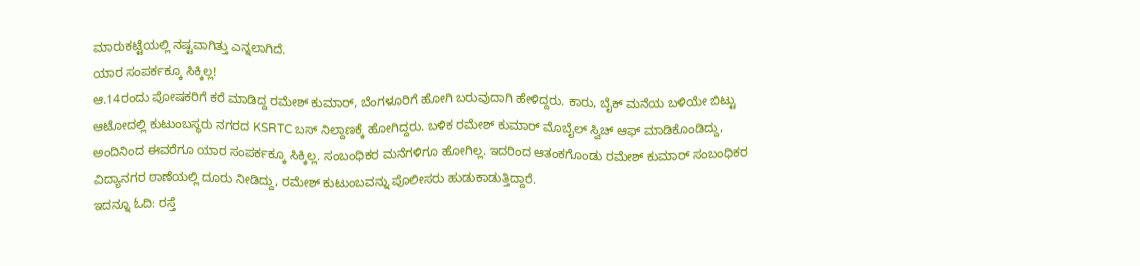ಮಾರುಕಟ್ಟೆಯಲ್ಲಿ ನಷ್ಟವಾಗಿತ್ತು ಎನ್ನಲಾಗಿದೆ.
ಯಾರ ಸಂಪರ್ಕಕ್ಕೂ ಸಿಕ್ಕಿಲ್ಲ!
ಆ.14ರಂದು ಪೋಷಕರಿಗೆ ಕರೆ ಮಾಡಿದ್ದ ರಮೇಶ್ ಕುಮಾರ್, ಬೆಂಗಳೂರಿಗೆ ಹೋಗಿ ಬರುವುದಾಗಿ ಹೇಳಿದ್ದರು. ಕಾರು, ಬೈಕ್ ಮನೆಯ ಬಳಿಯೇ ಬಿಟ್ಟು ಆಟೋದಲ್ಲಿ ಕುಟುಂಬಸ್ಥರು ನಗರದ KSRTC ಬಸ್ ನಿಲ್ದಾಣಕ್ಕೆ ಹೋಗಿದ್ದರು. ಬಳಿಕ ರಮೇಶ್ ಕುಮಾರ್ ಮೊಬೈಲ್ ಸ್ವಿಚ್ ಆಫ್ ಮಾಡಿಕೊಂಡಿದ್ದು, ಅಂದಿನಿಂದ ಈವರೆಗೂ ಯಾರ ಸಂಪರ್ಕಕ್ಕೂ ಸಿಕ್ಕಿಲ್ಲ. ಸಂಬಂಧಿಕರ ಮನೆಗಳಿಗೂ ಹೋಗಿಲ್ಲ. ಇದರಿಂದ ಆತಂಕಗೊಂಡು ರಮೇಶ್ ಕುಮಾರ್ ಸಂಬಂಧಿಕರ ವಿದ್ಯಾನಗರ ಠಾಣೆಯಲ್ಲಿ ದೂರು ನೀಡಿದ್ದು, ರಮೇಶ್ ಕುಟುಂಬವನ್ನು ಪೊಲೀಸರು ಹುಡುಕಾಡುತ್ತಿದ್ದಾರೆ.
ಇದನ್ನೂ ಓದಿ: ರಸ್ತೆ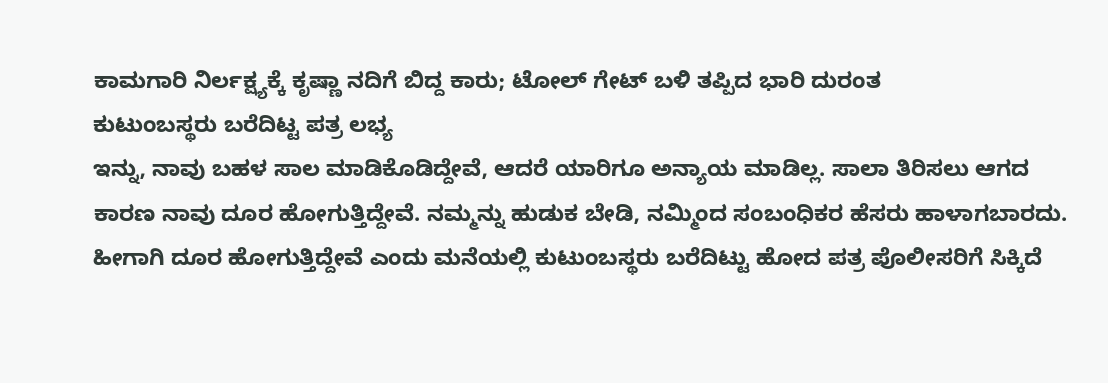ಕಾಮಗಾರಿ ನಿರ್ಲಕ್ಷ್ಯಕ್ಕೆ ಕೃಷ್ಣಾ ನದಿಗೆ ಬಿದ್ದ ಕಾರು; ಟೋಲ್ ಗೇಟ್ ಬಳಿ ತಪ್ಪಿದ ಭಾರಿ ದುರಂತ
ಕುಟುಂಬಸ್ಥರು ಬರೆದಿಟ್ಟ ಪತ್ರ ಲಭ್ಯ
ಇನ್ನು, ನಾವು ಬಹಳ ಸಾಲ ಮಾಡಿಕೊಡಿದ್ದೇವೆ, ಆದರೆ ಯಾರಿಗೂ ಅನ್ಯಾಯ ಮಾಡಿಲ್ಲ. ಸಾಲಾ ತಿರಿಸಲು ಆಗದ ಕಾರಣ ನಾವು ದೂರ ಹೋಗುತ್ತಿದ್ದೇವೆ. ನಮ್ಮನ್ನು ಹುಡುಕ ಬೇಡಿ, ನಮ್ಮಿಂದ ಸಂಬಂಧಿಕರ ಹೆಸರು ಹಾಳಾಗಬಾರದು. ಹೀಗಾಗಿ ದೂರ ಹೋಗುತ್ತಿದ್ದೇವೆ ಎಂದು ಮನೆಯಲ್ಲಿ ಕುಟುಂಬಸ್ಥರು ಬರೆದಿಟ್ಟು ಹೋದ ಪತ್ರ ಪೊಲೀಸರಿಗೆ ಸಿಕ್ಕಿದೆ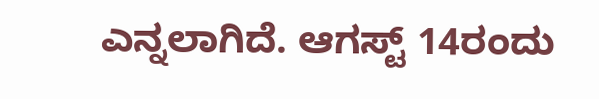ಎನ್ನಲಾಗಿದೆ. ಆಗಸ್ಟ್ 14ರಂದು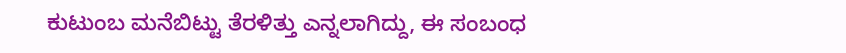ಕುಟುಂಬ ಮನೆಬಿಟ್ಟು ತೆರಳಿತ್ತು ಎನ್ನಲಾಗಿದ್ದು, ಈ ಸಂಬಂಧ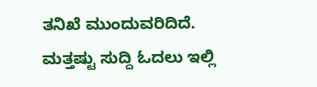ತನಿಖೆ ಮುಂದುವರಿದಿದೆ.
ಮತ್ತಷ್ಟು ಸುದ್ದಿ ಓದಲು ಇಲ್ಲಿ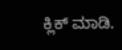ಕ್ಲಿಕ್ ಮಾಡಿ.